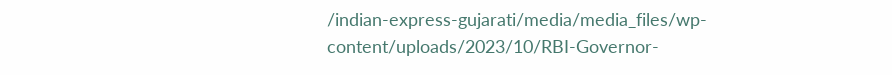/indian-express-gujarati/media/media_files/wp-content/uploads/2023/10/RBI-Governor-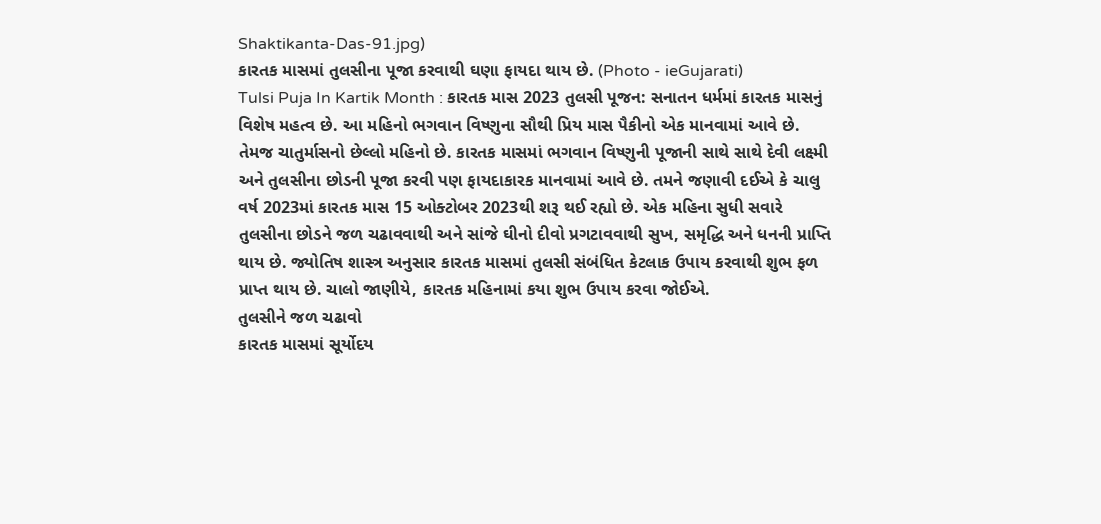Shaktikanta-Das-91.jpg)
કારતક માસમાં તુલસીના પૂજા કરવાથી ઘણા ફાયદા થાય છે. (Photo - ieGujarati)
Tulsi Puja In Kartik Month : કારતક માસ 2023 તુલસી પૂજન: સનાતન ધર્મમાં કારતક માસનું વિશેષ મહત્વ છે. આ મહિનો ભગવાન વિષ્ણુના સૌથી પ્રિય માસ પૈકીનો એક માનવામાં આવે છે. તેમજ ચાતુર્માસનો છેલ્લો મહિનો છે. કારતક માસમાં ભગવાન વિષ્ણુની પૂજાની સાથે સાથે દેવી લક્ષ્મી અને તુલસીના છોડની પૂજા કરવી પણ ફાયદાકારક માનવામાં આવે છે. તમને જણાવી દઈએ કે ચાલુ વર્ષ 2023માં કારતક માસ 15 ઓક્ટોબર 2023થી શરૂ થઈ રહ્યો છે. એક મહિના સુધી સવારે તુલસીના છોડને જળ ચઢાવવાથી અને સાંજે ઘીનો દીવો પ્રગટાવવાથી સુખ, સમૃદ્ધિ અને ધનની પ્રાપ્તિ થાય છે. જ્યોતિષ શાસ્ત્ર અનુસાર કારતક માસમાં તુલસી સંબંધિત કેટલાક ઉપાય કરવાથી શુભ ફળ પ્રાપ્ત થાય છે. ચાલો જાણીયે, કારતક મહિનામાં કયા શુભ ઉપાય કરવા જોઈએ.
તુલસીને જળ ચઢાવો
કારતક માસમાં સૂર્યોદય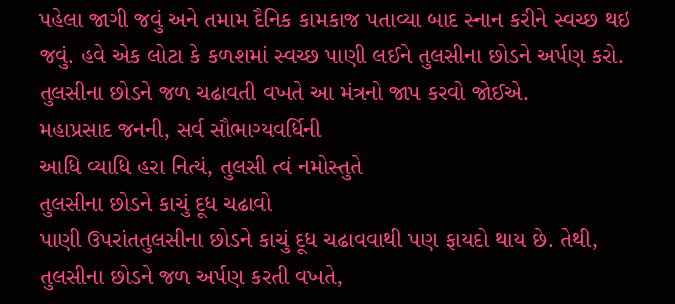પહેલા જાગી જવું અને તમામ દૈનિક કામકાજ પતાવ્યા બાદ સ્નાન કરીને સ્વચ્છ થઇ જવું. હવે એક લોટા કે કળશમાં સ્વચ્છ પાણી લઈને તુલસીના છોડને અર્પણ કરો. તુલસીના છોડને જળ ચઢાવતી વખતે આ મંત્રનો જાપ કરવો જોઈએ.
મહાપ્રસાદ જનની, સર્વ સૌભાગ્યવર્ધિની
આધિ વ્યાધિ હરા નિત્યં, તુલસી ત્વં નમોસ્તુતે
તુલસીના છોડને કાચું દૂધ ચઢાવો
પાણી ઉપરાંતતુલસીના છોડને કાચું દૂધ ચઢાવવાથી પણ ફાયદો થાય છે. તેથી, તુલસીના છોડને જળ અર્પણ કરતી વખતે,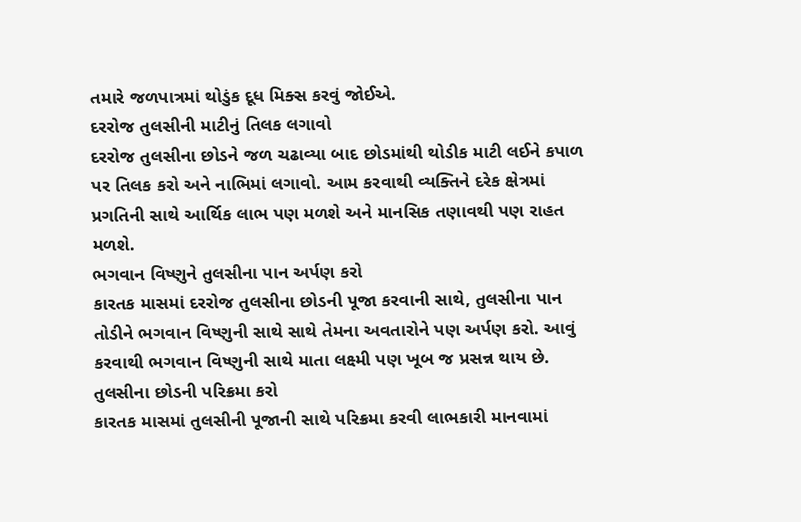તમારે જળપાત્રમાં થોડુંક દૂધ મિક્સ કરવું જોઈએ.
દરરોજ તુલસીની માટીનું તિલક લગાવો
દરરોજ તુલસીના છોડને જળ ચઢાવ્યા બાદ છોડમાંથી થોડીક માટી લઈને કપાળ પર તિલક કરો અને નાભિમાં લગાવો. આમ કરવાથી વ્યક્તિને દરેક ક્ષેત્રમાં પ્રગતિની સાથે આર્થિક લાભ પણ મળશે અને માનસિક તણાવથી પણ રાહત મળશે.
ભગવાન વિષ્ણુને તુલસીના પાન અર્પણ કરો
કારતક માસમાં દરરોજ તુલસીના છોડની પૂજા કરવાની સાથે, તુલસીના પાન તોડીને ભગવાન વિષ્ણુની સાથે સાથે તેમના અવતારોને પણ અર્પણ કરો. આવું કરવાથી ભગવાન વિષ્ણુની સાથે માતા લક્ષ્મી પણ ખૂબ જ પ્રસન્ન થાય છે.
તુલસીના છોડની પરિક્રમા કરો
કારતક માસમાં તુલસીની પૂજાની સાથે પરિક્રમા કરવી લાભકારી માનવામાં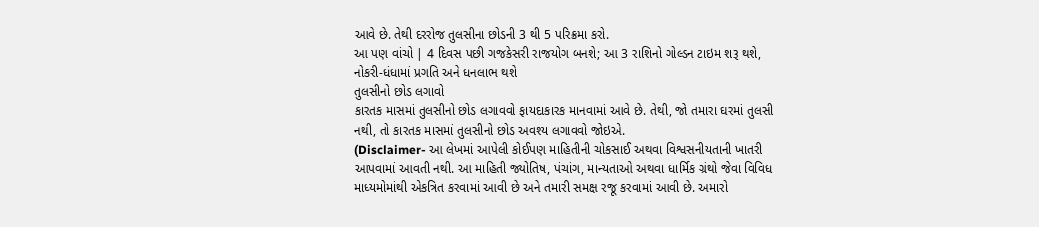આવે છે. તેથી દરરોજ તુલસીના છોડની 3 થી 5 પરિક્રમા કરો.
આ પણ વાંચો | 4 દિવસ પછી ગજકેસરી રાજયોગ બનશે; આ 3 રાશિનો ગોલ્ડન ટાઇમ શરૂ થશે, નોકરી-ધંધામાં પ્રગતિ અને ધનલાભ થશે
તુલસીનો છોડ લગાવો
કારતક માસમાં તુલસીનો છોડ લગાવવો ફાયદાકારક માનવામાં આવે છે. તેથી, જો તમારા ઘરમાં તુલસી નથી, તો કારતક માસમાં તુલસીનો છોડ અવશ્ય લગાવવો જોઇએ.
(Disclaimer- આ લેખમાં આપેલી કોઈપણ માહિતીની ચોકસાઈ અથવા વિશ્વસનીયતાની ખાતરી આપવામાં આવતી નથી. આ માહિતી જ્યોતિષ, પંચાંગ, માન્યતાઓ અથવા ધાર્મિક ગ્રંથો જેવા વિવિધ માધ્યમોમાંથી એકત્રિત કરવામાં આવી છે અને તમારી સમક્ષ રજૂ કરવામાં આવી છે. અમારો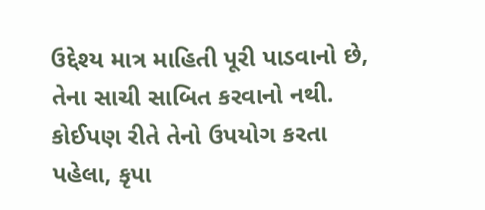ઉદ્દેશ્ય માત્ર માહિતી પૂરી પાડવાનો છે, તેના સાચી સાબિત કરવાનો નથી. કોઈપણ રીતે તેનો ઉપયોગ કરતા પહેલા, કૃપા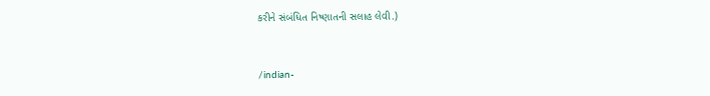કરીને સંબંધિત નિષ્ણાતની સલાહ લેવી.)


/indian-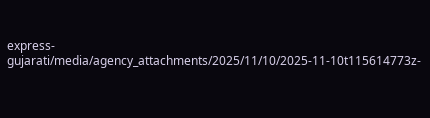express-gujarati/media/agency_attachments/2025/11/10/2025-11-10t115614773z-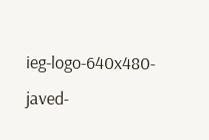ieg-logo-640x480-javed-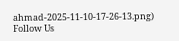ahmad-2025-11-10-17-26-13.png)
Follow Us